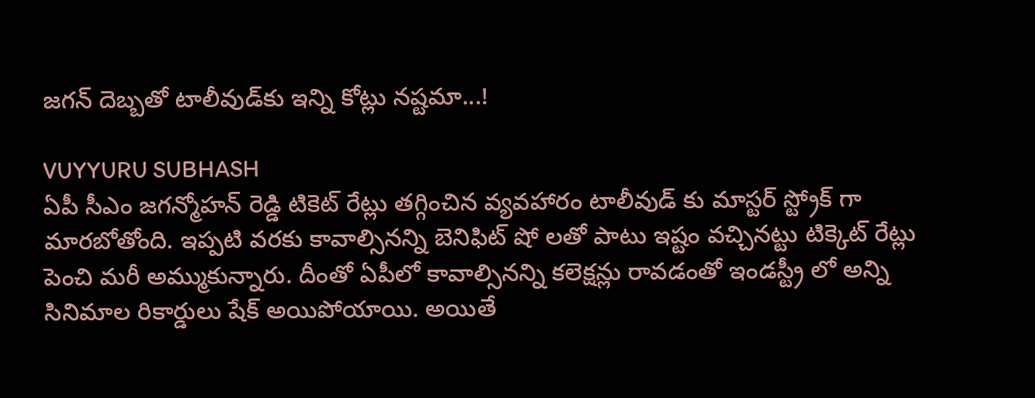జ‌గ‌న్ దెబ్బ‌తో టాలీవుడ్‌కు ఇన్ని కోట్లు న‌ష్ట‌మా...!

VUYYURU SUBHASH
ఏపీ సీఎం జ‌గ‌న్మోహ‌న్ రెడ్డి టికెట్ రేట్లు తగ్గించిన వ్యవహారం టాలీవుడ్ కు మాస్టర్ స్ట్రోక్ గా మార‌బోతోంది. ఇప్ప‌టి వ‌ర‌కు కావాల్సిన‌న్ని బెనిఫిట్ షో ల‌తో పాటు ఇష్టం వ‌చ్చిన‌ట్టు టిక్కెట్ రేట్లు పెంచి మ‌రీ అమ్ముకున్నారు. దీంతో ఏపీలో కావాల్సిన‌న్ని క‌లెక్ష‌న్లు రావ‌డంతో ఇండ‌స్ట్రీ లో అన్ని సినిమాల రికార్డులు షేక్ అయిపోయాయి. అయితే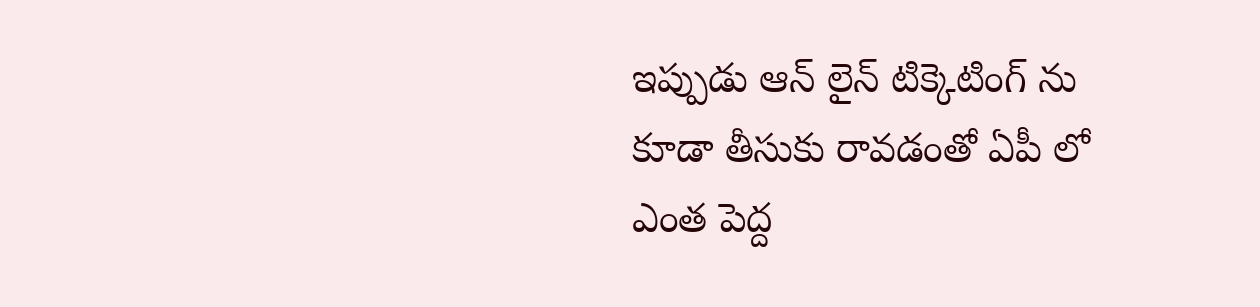ఇప్పుడు ఆన్ లైన్ టిక్కెటింగ్ ను కూడా తీసుకు రావ‌డంతో ఏపీ లో ఎంత పెద్ద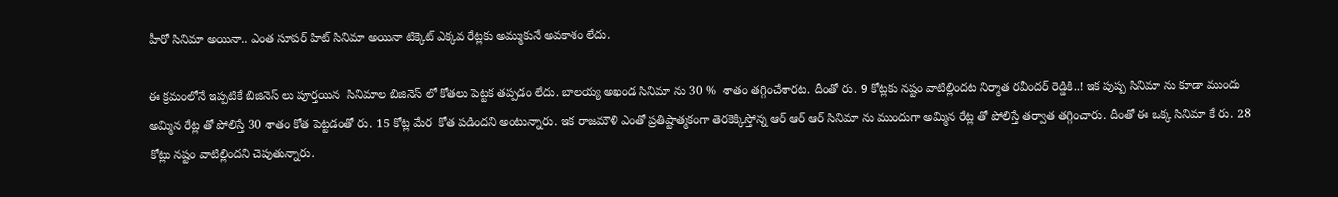హీరో సినిమా అయినా.. ఎంత సూప‌ర్ హిట్ సినిమా అయినా టిక్కెట్ ఎక్క‌వ రేట్ల‌కు అమ్ముకునే అవ‌కాశం లేదు.

ఈ క్ర‌మంలోనే ఇప్ప‌టికే బిజినెస్ లు పూర్త‌యిన  సినిమాల బిజినెస్ లో కోత‌లు పెట్ట‌క త‌ప్ప‌డం లేదు. బాల‌య్య అఖండ సినిమా ను 30 %  శాతం త‌గ్గించేశార‌ట‌. దీంతో రు. 9 కోట్ల‌కు న‌ష్టం వాటిల్లింద‌ట నిర్మాత ర‌వీంద‌ర్ రెడ్డికి..! ఇక పుష్ప సినిమా ను కూడా ముందు అమ్మిన రేట్ల తో పోలిస్తే 30 శాతం కోత పెట్ట‌డంతో రు. 15 కోట్ల మేర  కోత ప‌డింద‌ని అంటున్నారు. ఇక రాజ‌మౌళి ఎంతో ప్ర‌తిష్టాత్మ‌కంగా తెర‌కెక్కిస్తోన్న ఆర్ ఆర్ ఆర్ సినిమా ను ముందుగా అమ్మిన రేట్ల తో పోలిస్తే త‌ర్వాత త‌గ్గించారు. దీంతో ఈ ఒక్క సినిమా కే రు. 28 కోట్లు నష్టం వాటిల్లింద‌ని చెపుతున్నారు.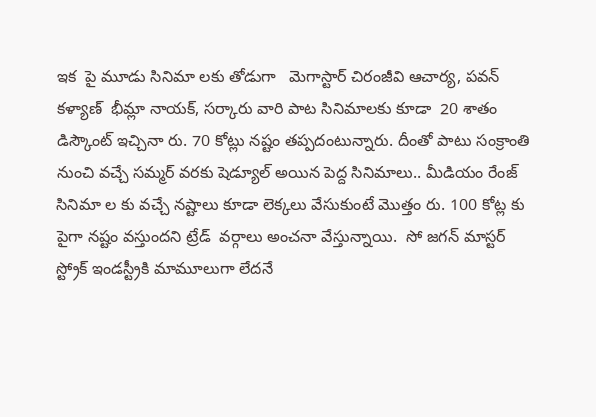ఇక  పై మూడు సినిమా ల‌కు తోడుగా   మెగాస్టార్ చిరంజీవి ఆచార్య, ప‌వ‌న్ క‌ళ్యాణ్  భీమ్లా నాయక్, సర్కారు వారి పాట సినిమాల‌కు కూడా  20 శాతం డిస్కౌంట్ ఇచ్చినా రు. 70 కోట్లు న‌ష్టం త‌ప్ప‌దంటున్నారు. దీంతో పాటు సంక్రాంతి నుంచి వ‌చ్చే స‌మ్మ‌ర్ వ‌ర‌కు షెడ్యూల్ అయిన పెద్ద సినిమాలు.. మీడియం రేంజ్ సినిమా ల కు వ‌చ్చే న‌ష్టాలు కూడా లెక్కలు వేసుకుంటే మొత్తం రు. 100 కోట్ల కు పైగా న‌ష్టం వ‌స్తుంద‌ని ట్రేడ్  వ‌ర్గాలు అంచ‌నా వేస్తున్నాయి.  సో జ‌గ‌న్ మాస్ట‌ర్ స్ట్రోక్ ఇండ‌స్ట్రీకి మామూలుగా లేద‌నే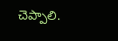చెప్పాలి.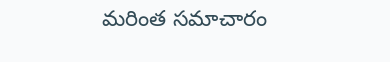మరింత సమాచారం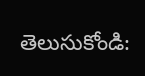తెలుసుకోండి: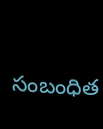సంబంధిత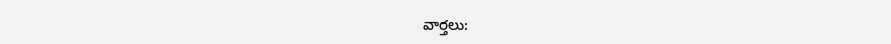వార్తలు: